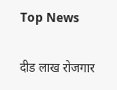Top News

दीड लाख रोजगार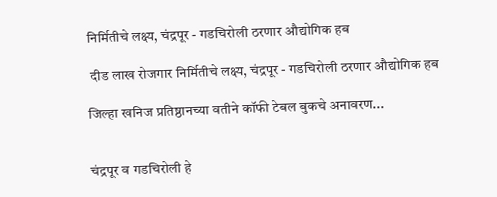निर्मितीचे लक्ष्य, चंद्रपूर - गडचिरोली ठरणार औद्योगिक हब

 दीड लाख रोजगार निर्मितीचे लक्ष्य, चंद्रपूर - गडचिरोली ठरणार औद्योगिक हब

जिल्हा खनिज प्रतिष्ठानच्या वतीने कॉफी टेबल बुकचे अनावरण...


चंद्रपूर व गडचिरोली हे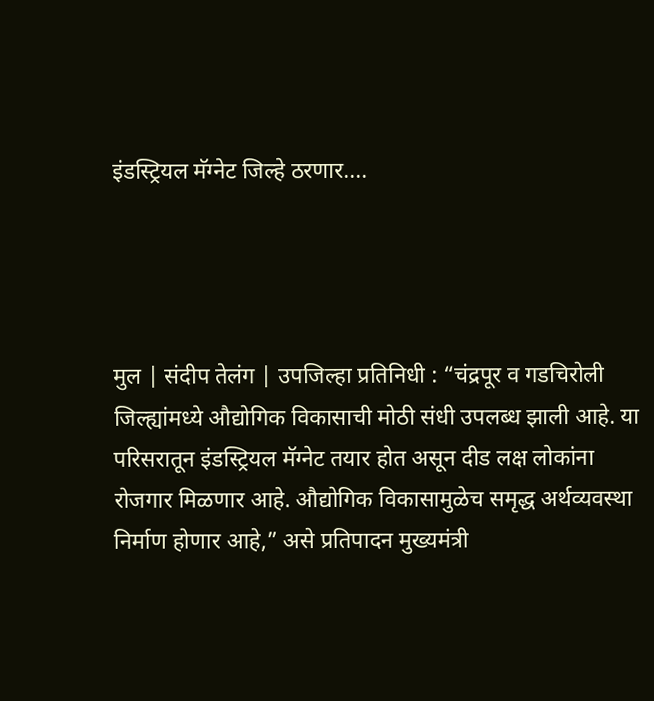इंडस्ट्रियल मॅग्नेट जिल्हे ठरणार....




मुल | संदीप तेलंग | उपजिल्हा प्रतिनिधी : “चंद्रपूर व गडचिरोली जिल्ह्यांमध्ये औद्योगिक विकासाची मोठी संधी उपलब्ध झाली आहे. या परिसरातून इंडस्ट्रियल मॅग्नेट तयार होत असून दीड लक्ष लोकांना रोजगार मिळणार आहे. औद्योगिक विकासामुळेच समृद्ध अर्थव्यवस्था निर्माण होणार आहे,” असे प्रतिपादन मुख्यमंत्री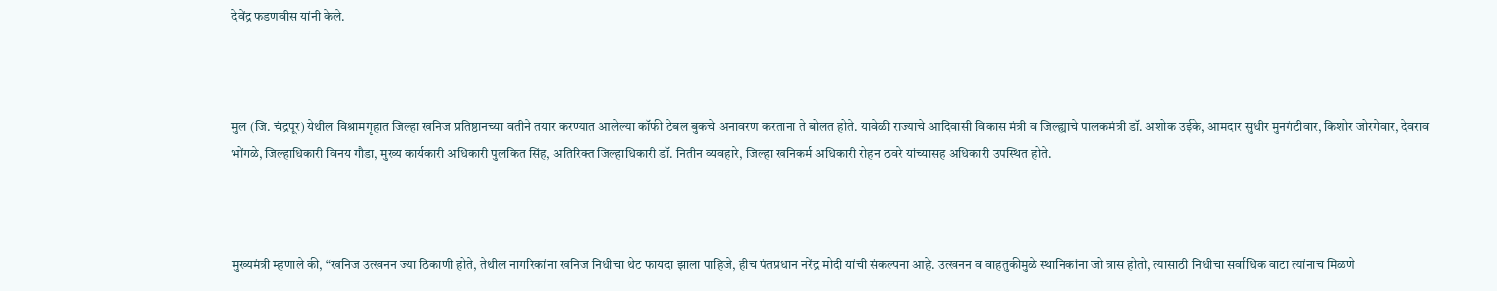देवेंद्र फडणवीस यांनी केले.



मुल (जि. चंद्रपूर) येथील विश्रामगृहात जिल्हा खनिज प्रतिष्ठानच्या वतीने तयार करण्यात आलेल्या कॉफी टेबल बुकचे अनावरण करताना ते बोलत होते. यावेळी राज्याचे आदिवासी विकास मंत्री व जिल्ह्याचे पालकमंत्री डॉ. अशोक उईके, आमदार सुधीर मुनगंटीवार, किशोर जोरगेवार, देवराव भोंगळे, जिल्हाधिकारी विनय गौडा, मुख्य कार्यकारी अधिकारी पुलकित सिंह, अतिरिक्त जिल्हाधिकारी डॉ. नितीन व्यवहारे, जिल्हा खनिकर्म अधिकारी रोहन ठवरे यांच्यासह अधिकारी उपस्थित होते.



मुख्यमंत्री म्हणाले की, “खनिज उत्खनन ज्या ठिकाणी होते, तेथील नागरिकांना खनिज निधीचा थेट फायदा झाला पाहिजे, हीच पंतप्रधान नरेंद्र मोदी यांची संकल्पना आहे. उत्खनन व वाहतुकीमुळे स्थानिकांना जो त्रास होतो, त्यासाठी निधीचा सर्वाधिक वाटा त्यांनाच मिळणे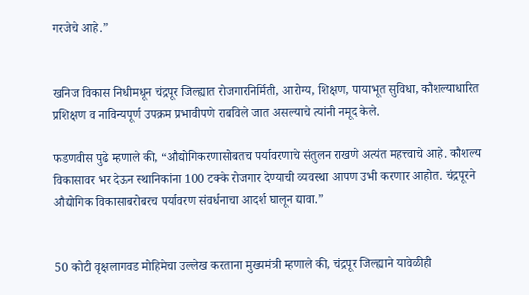गरजेचे आहे.”


खनिज विकास निधीमधून चंद्रपूर जिल्ह्यात रोजगारनिर्मिती, आरोग्य, शिक्षण, पायाभूत सुविधा, कौशल्याधारित प्रशिक्षण व नाविन्यपूर्ण उपक्रम प्रभावीपणे राबविले जात असल्याचे त्यांनी नमूद केले.

फडणवीस पुढे म्हणाले की, “औद्योगिकरणासोबतच पर्यावरणाचे संतुलन राखणे अत्यंत महत्त्वाचे आहे. कौशल्य विकासावर भर देऊन स्थानिकांना 100 टक्के रोजगार देण्याची व्यवस्था आपण उभी करणार आहोत. चंद्रपूरने औद्योगिक विकासाबरोबरच पर्यावरण संवर्धनाचा आदर्श घालून द्यावा.”


50 कोटी वृक्षलागवड मोहिमेचा उल्लेख करताना मुख्यमंत्री म्हणाले की, चंद्रपूर जिल्ह्याने यावेळीही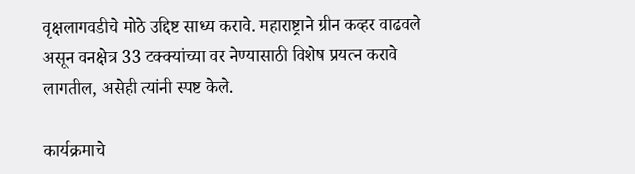वृक्षलागवडीचे मोठे उद्दिष्ट साध्य करावे. महाराष्ट्राने ग्रीन कव्हर वाढवले असून वनक्षेत्र 33 टक्क्यांच्या वर नेण्यासाठी विशेष प्रयत्न करावे लागतील, असेही त्यांनी स्पष्ट केले.

कार्यक्रमाचे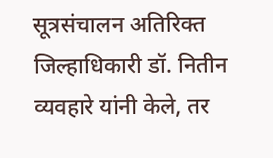सूत्रसंचालन अतिरिक्त जिल्हाधिकारी डॉ. नितीन व्यवहारे यांनी केले, तर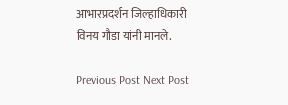आभारप्रदर्शन जिल्हाधिकारी विनय गौडा यांनी मानले.

Previous Post Next Post